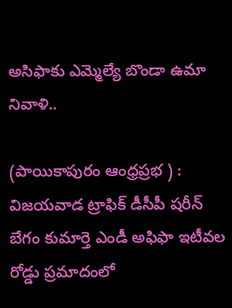అసిఫాకు ఎమ్మెల్యే బొండా ఉమా నివాళి..

(పాయికాపురం ఆంధ్రప్రభ ) : విజయవాడ ట్రాఫిక్‌ డీసీపీ షరీన్‌ బేగం కుమార్తె ఎండీ అఫిఫా ఇటీవల రోడ్డు ప్రమాదంలో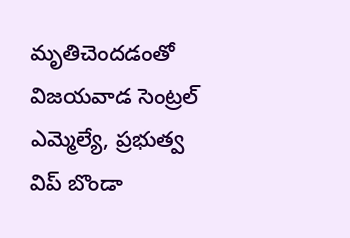మృతిచెందడంతో విజయవాడ సెంట్రల్‌ ఎమ్మెల్యే, ప్రభుత్వ విప్‌ బొండా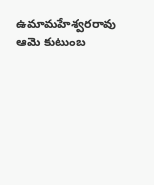ఉమామహేశ్వరరావు ఆమె కుటుంబ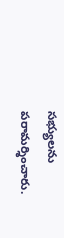సభ్యులను పరామర్శించారు.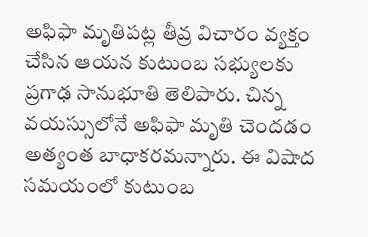అఫిఫా మృతిపట్ల తీవ్ర విచారం వ్యక్తం చేసిన ఆయన కుటుంబ సభ్యులకు ప్రగాఢ సానుభూతి తెలిపారు. చిన్న వయస్సులోనే అఫిఫా మృతి చెందడం అత్యంత బాధాకరమన్నారు. ఈ విషాద సమయంలో కుటుంబ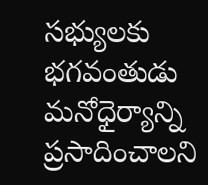సభ్యులకు భగవంతుడు మనోధైర్యాన్ని ప్రసాదించాలని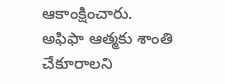ఆకాంక్షించారు. అఫిఫా ఆత్మకు శాంతి చేకూరాలని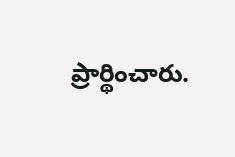ప్రార్థించారు.